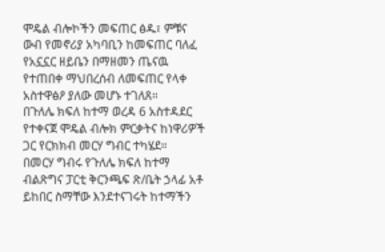ሞዴል ብሎኮችን መፍጠር ፅዱ፣ ምቹና ውብ የመኖሪያ አካባቢን ከመፍጠር ባለፈ የአኗኗር ዘይቤን በማዘመን ጤናዉ የተጠበቀ ማህበረሰብ ለመፍጠር የላቀ አስተዋፅዖ ያለው መሆኑ ተገለጸ።
በጉለሌ ክፍለ ከተማ ወረዳ 6 አስተዳደር የተቀናጀ ሞዴል ብሎክ ምርቃትና ከነዋሪዎች ጋር የርክክብ መርሃ ግብር ተካሄደ።
በመርሃ ግብሩ የጉለሌ ክፍለ ከተማ ብልጽግና ፓርቲ ቅርንጫፍ ጽ/ቤት ኃላፊ አቶ ይከበር ስማቸው እንደተናገሩት ከተማችን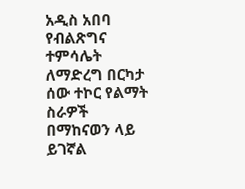አዲስ አበባ የብልጽግና ተምሳሌት ለማድረግ በርካታ ሰው ተኮር የልማት ስራዎች በማከናወን ላይ ይገኛል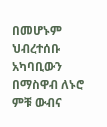በመሆኑም ህብረተሰቡ አካባቢውን በማስዋብ ለኑሮ ምቹ ውብና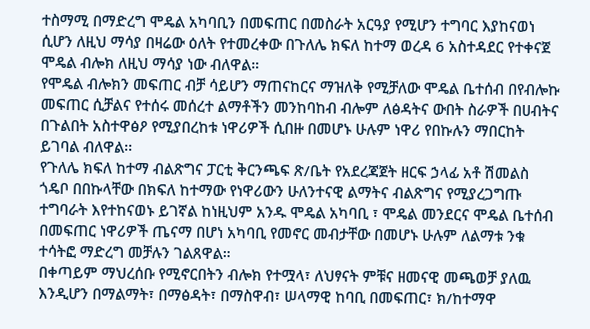ተስማሚ በማድረግ ሞዴል አካባቢን በመፍጠር በመስራት አርዓያ የሚሆን ተግባር እያከናወነ ሲሆን ለዚህ ማሳያ በዛሬው ዕለት የተመረቀው በጉለሌ ክፍለ ከተማ ወረዳ 6 አስተዳደር የተቀናጀ ሞዴል ብሎክ ለዚህ ማሳያ ነው ብለዋል።
የሞዴል ብሎክን መፍጠር ብቻ ሳይሆን ማጠናከርና ማዝለቅ የሚቻለው ሞዴል ቤተሰብ በየብሎኩ መፍጠር ሲቻልና የተሰሩ መሰረተ ልማቶችን መንከባከብ ብሎም ለፅዳትና ውበት ስራዎች በሀብትና በጉልበት አስተዋፅዖ የሚያበረከቱ ነዋሪዎች ሲበዙ በመሆኑ ሁሉም ነዋሪ የበኩሉን ማበርከት ይገባል ብለዋል፡፡
የጉለሌ ክፍለ ከተማ ብልጽግና ፓርቲ ቅርንጫፍ ጽ/ቤት የአደረጃጀት ዘርፍ ኃላፊ አቶ ሽመልስ ጎዴቦ በበኩላቸው በክፍለ ከተማው የነዋሪውን ሁለንተናዊ ልማትና ብልጽግና የሚያረጋግጡ ተግባራት እየተከናወኑ ይገኛል ከነዚህም አንዱ ሞዴል አካባቢ ፣ ሞዴል መንደርና ሞዴል ቤተሰብ በመፍጠር ነዋሪዎች ጤናማ በሆነ አካባቢ የመኖር መብታቸው በመሆኑ ሁሉም ለልማቱ ንቁ ተሳትፎ ማድረግ መቻሉን ገልጸዋል።
በቀጣይም ማህረሰቡ የሚኖርበትን ብሎክ የተሟላ፣ ለህፃናት ምቹና ዘመናዊ መጫወቻ ያለዉ እንዲሆን በማልማት፣ በማፅዳት፣ በማስዋብ፣ ሠላማዊ ከባቢ በመፍጠር፣ ክ/ከተማዋ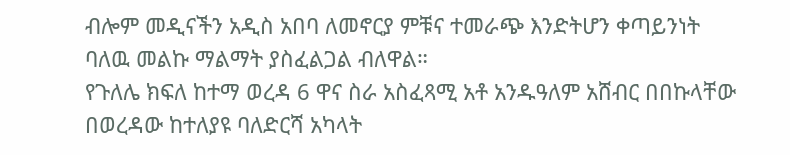ብሎም መዲናችን አዲስ አበባ ለመኖርያ ምቹና ተመራጭ እንድትሆን ቀጣይንነት ባለዉ መልኩ ማልማት ያስፈልጋል ብለዋል።
የጉለሌ ክፍለ ከተማ ወረዳ 6 ዋና ስራ አስፈጻሚ አቶ አንዱዓለም አሸብር በበኩላቸው በወረዳው ከተለያዩ ባለድርሻ አካላት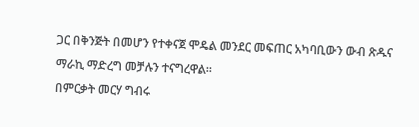ጋር በቅንጅት በመሆን የተቀናጀ ሞዴል መንደር መፍጠር አካባቢውን ውብ ጽዱና ማራኪ ማድረግ መቻሉን ተናግረዋል።
በምርቃት መርሃ ግብሩ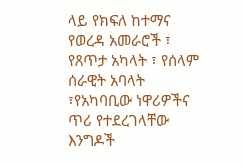ላይ የክፍለ ከተማና የወረዳ አመራሮች ፣ የጸጥታ አካላት ፣ የሰላም ሰራዊት አባላት ፣የአካባቢው ነዋሪዎችና ጥሪ የተደረገላቸው እንግዶች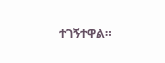ተገኝተዋል።